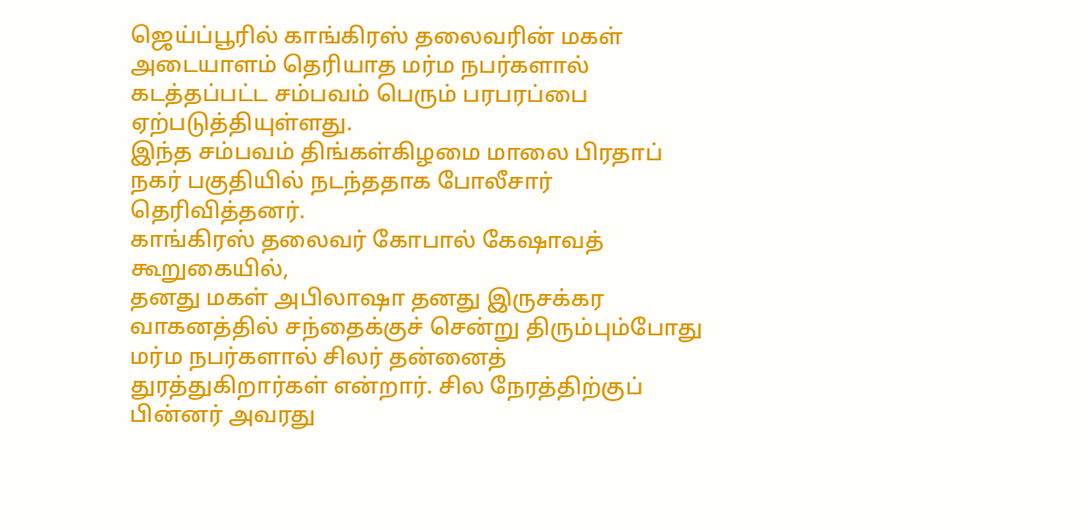ஜெய்ப்பூரில் காங்கிரஸ் தலைவரின் மகள் அடையாளம் தெரியாத மர்ம நபர்களால் கடத்தப்பட்ட சம்பவம் பெரும் பரபரப்பை ஏற்படுத்தியுள்ளது.
இந்த சம்பவம் திங்கள்கிழமை மாலை பிரதாப் நகர் பகுதியில் நடந்ததாக போலீசார் தெரிவித்தனர்.
காங்கிரஸ் தலைவர் கோபால் கேஷாவத் கூறுகையில்,
தனது மகள் அபிலாஷா தனது இருசக்கர வாகனத்தில் சந்தைக்குச் சென்று திரும்பும்போது மர்ம நபர்களால் சிலர் தன்னைத் துரத்துகிறார்கள் என்றார். சில நேரத்திற்குப் பின்னர் அவரது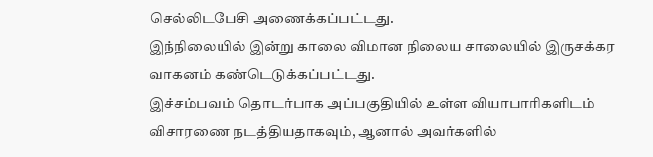செல்லிடபேசி அணைக்கப்பட்டது.
இந்நிலையில் இன்று காலை விமான நிலைய சாலையில் இருசக்கர வாகனம் கண்டெடுக்கப்பட்டது.
இச்சம்பவம் தொடர்பாக அப்பகுதியில் உள்ள வியாபாரிகளிடம் விசாரணை நடத்தியதாகவும், ஆனால் அவர்களில்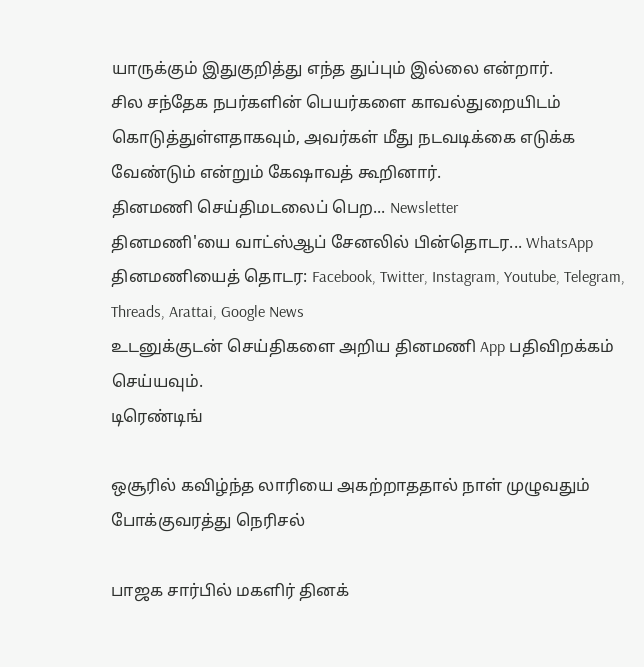யாருக்கும் இதுகுறித்து எந்த துப்பும் இல்லை என்றார்.
சில சந்தேக நபர்களின் பெயர்களை காவல்துறையிடம் கொடுத்துள்ளதாகவும், அவர்கள் மீது நடவடிக்கை எடுக்க வேண்டும் என்றும் கேஷாவத் கூறினார்.
தினமணி செய்திமடலைப் பெற... Newsletter
தினமணி'யை வாட்ஸ்ஆப் சேனலில் பின்தொடர... WhatsApp
தினமணியைத் தொடர: Facebook, Twitter, Instagram, Youtube, Telegram, Threads, Arattai, Google News
உடனுக்குடன் செய்திகளை அறிய தினமணி App பதிவிறக்கம் செய்யவும்.
டிரெண்டிங்

ஒசூரில் கவிழ்ந்த லாரியை அகற்றாததால் நாள் முழுவதும் போக்குவரத்து நெரிசல்

பாஜக சார்பில் மகளிர் தினக்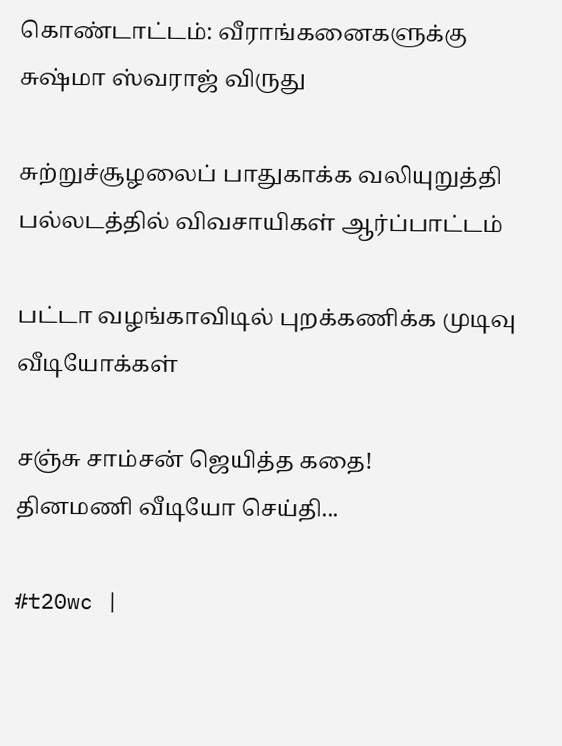கொண்டாட்டம்: வீராங்கனைகளுக்கு சுஷ்மா ஸ்வராஜ் விருது

சுற்றுச்சூழலைப் பாதுகாக்க வலியுறுத்தி பல்லடத்தில் விவசாயிகள் ஆர்ப்பாட்டம்

பட்டா வழங்காவிடில் புறக்கணிக்க முடிவு
வீடியோக்கள்

சஞ்சு சாம்சன் ஜெயித்த கதை!
தினமணி வீடியோ செய்தி...

#t20wc |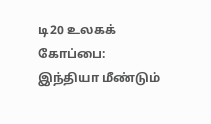டி20 உலகக் கோப்பை: இந்தியா மீண்டும்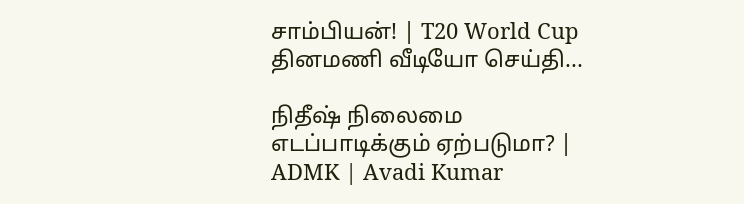சாம்பியன்! | T20 World Cup
தினமணி வீடியோ செய்தி...

நிதீஷ் நிலைமை எடப்பாடிக்கும் ஏற்படுமா? | ADMK | Avadi Kumar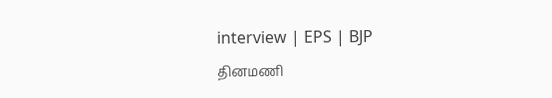interview | EPS | BJP
தினமணி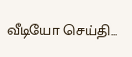வீடியோ செய்தி...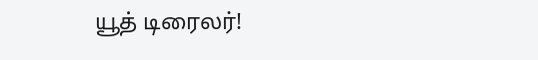யூத் டிரைலர்!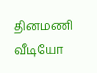தினமணி வீடியோ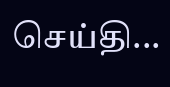செய்தி...